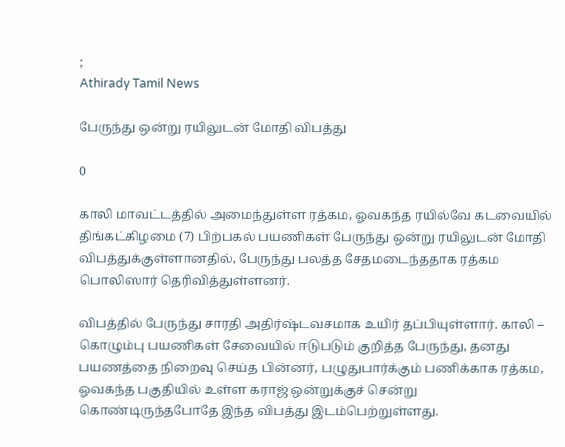;
Athirady Tamil News

பேருந்து ஒன்று ரயிலுடன் மோதி விபத்து

0

காலி மாவட்டத்தில் அமைந்துள்ள ரத்கம, ஓவகந்த ரயில்வே கடவையில் திங்கட்கிழமை (7) பிற்பகல் பயணிகள் பேருந்து ஒன்று ரயிலுடன் மோதி விபத்துக்குள்ளானதில், பேருந்து பலத்த சேதமடைந்ததாக ரத்கம பொலிஸார் தெரிவித்துள்ளனர்.

விபத்தில் பேருந்து சாரதி அதிர்ஷ்டவசமாக உயிர் தப்பியுள்ளார். காலி – கொழும்பு பயணிகள் சேவையில் ஈடுபடும் குறித்த பேருந்து, தனது பயணத்தை நிறைவு செய்த பின்னர், பழுதுபார்க்கும் பணிக்காக ரத்கம, ஓவகந்த பகுதியில் உள்ள கராஜ் ஒன்றுக்குச் சென்று கொண்டிருந்தபோதே இந்த விபத்து இடம்பெற்றுள்ளது.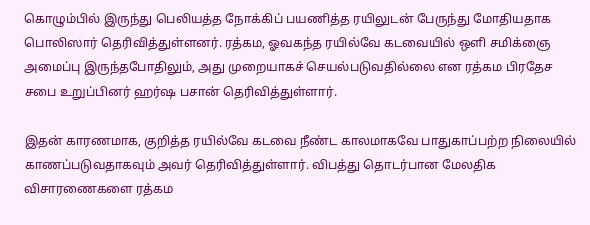கொழும்பில் இருந்து பெலியத்த நோக்கிப் பயணித்த ரயிலுடன் பேருந்து மோதியதாக பொலிஸார் தெரிவித்துள்ளனர். ரத்கம, ஓவகந்த ரயில்வே கடவையில் ஒளி சமிக்ஞை அமைப்பு இருந்தபோதிலும், அது முறையாகச் செயல்படுவதில்லை என ரத்கம பிரதேச சபை உறுப்பினர் ஹர்ஷ பசான் தெரிவித்துள்ளார்.

இதன் காரணமாக, குறித்த ரயில்வே கடவை நீண்ட காலமாகவே பாதுகாப்பற்ற நிலையில் காணப்படுவதாகவும் அவர் தெரிவித்துள்ளார். விபத்து தொடர்பான மேலதிக விசாரணைகளை ரத்கம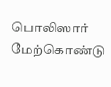பொலிஸார் மேற்கொண்டு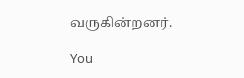வருகின்றனர்.

You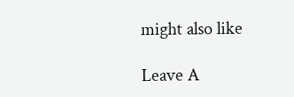might also like

Leave A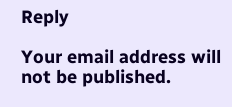Reply

Your email address will not be published.